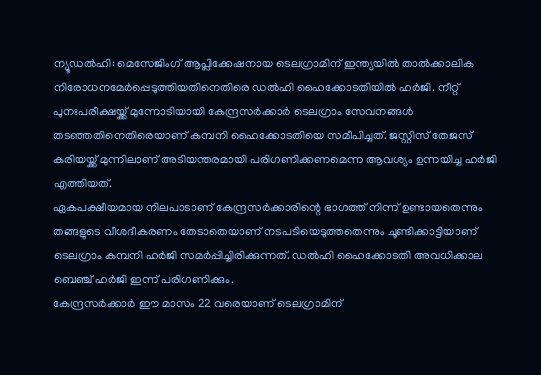ന്യൂഡൽഹി: മെസേജിംഗ് ആപ്ലിക്കേഷനായ ടെലഗ്രാമിന് ഇന്ത്യയിൽ താൽക്കാലിക നിരോധനമേർപ്പെടുത്തിയതിനെതിരെ ഡൽഹി ഹൈക്കോടതിയിൽ ഹർജി. നീറ്റ് പുനഃപരീക്ഷയ്ക്ക് മുന്നോടിയായി കേന്ദ്രസർക്കാർ ടെലഗ്രാം സേവനങ്ങൾ തടഞ്ഞതിനെതിരെയാണ് കമ്പനി ഹൈക്കോടതിയെ സമീപിച്ചത്. ജസ്റ്റിസ് തേജസ് കരിയയ്ക്ക് മുന്നിലാണ് അടിയന്തരമായി പരിഗണിക്കണമെന്ന ആവശ്യം ഉന്നയിച്ച ഹർജി എത്തിയത്.
ഏകപക്ഷീയമായ നിലപാടാണ് കേന്ദ്രസർക്കാരിന്റെ ഭാഗത്ത് നിന്ന് ഉണ്ടായതെന്നും തങ്ങളുടെ വീശദീകരണം തേടാതെയാണ് നടപടിയെടുത്തതെന്നും ചൂണ്ടിക്കാട്ടിയാണ് ടെലഗ്രാം കമ്പനി ഹർജി സമർപ്പിച്ചിരിക്കുന്നത്. ഡൽഹി ഹൈക്കോടതി അവധിക്കാല ബെഞ്ച് ഹർജി ഇന്ന് പരിഗണിക്കും.
കേന്ദ്രസർക്കാർ ഈ മാസം 22 വരെയാണ് ടെലഗ്രാമിന്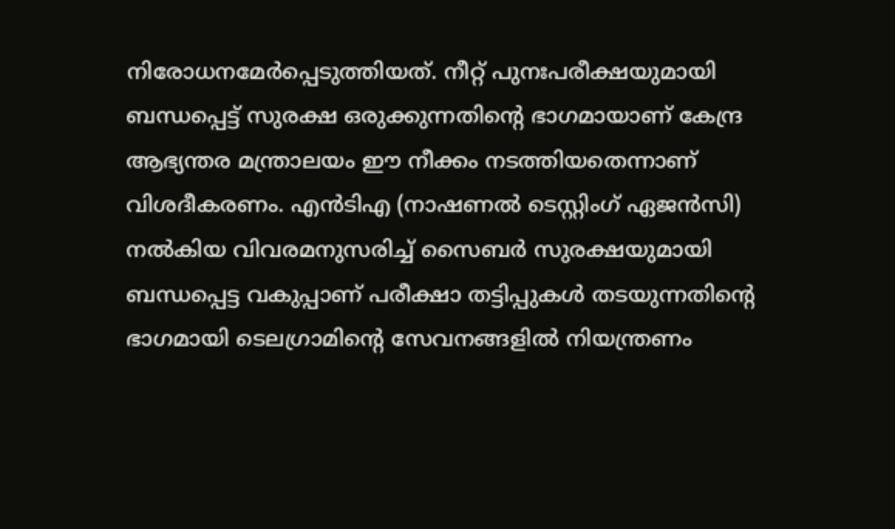നിരോധനമേർപ്പെടുത്തിയത്. നീറ്റ് പുനഃപരീക്ഷയുമായി ബന്ധപ്പെട്ട് സുരക്ഷ ഒരുക്കുന്നതിന്റെ ഭാഗമായാണ് കേന്ദ്ര ആഭ്യന്തര മന്ത്രാലയം ഈ നീക്കം നടത്തിയതെന്നാണ് വിശദീകരണം. എൻടിഎ (നാഷണൽ ടെസ്റ്റിംഗ് ഏജൻസി) നൽകിയ വിവരമനുസരിച്ച് സൈബർ സുരക്ഷയുമായി ബന്ധപ്പെട്ട വകുപ്പാണ് പരീക്ഷാ തട്ടിപ്പുകൾ തടയുന്നതിന്റെ ഭാഗമായി ടെലഗ്രാമിന്റെ സേവനങ്ങളിൽ നിയന്ത്രണം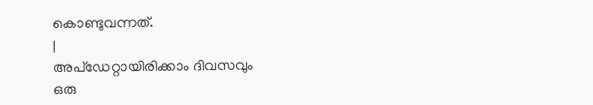കൊണ്ടുവന്നത്.
|
അപ്ഡേറ്റായിരിക്കാം ദിവസവും
ഒരു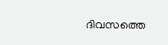ദിവസത്തെ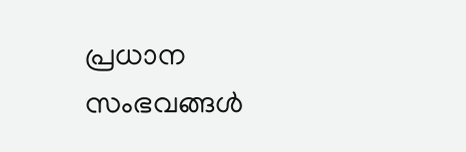പ്രധാന സംഭവങ്ങൾ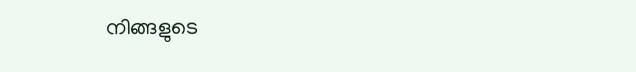നിങ്ങളുടെ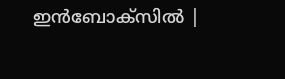ഇൻബോക്സിൽ |